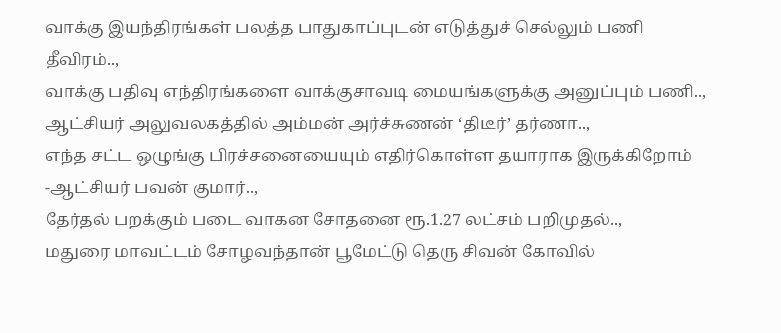வாக்கு இயந்திரங்கள் பலத்த பாதுகாப்புடன் எடுத்துச் செல்லும் பணி தீவிரம்..,
வாக்கு பதிவு எந்திரங்களை வாக்குசாவடி மையங்களுக்கு அனுப்பும் பணி..,
ஆட்சியர் அலுவலகத்தில் அம்மன் அர்ச்சுணன் ‘திடீர்’ தர்ணா..,
எந்த சட்ட ஒழுங்கு பிரச்சனையையும் எதிர்கொள்ள தயாராக இருக்கிறோம் -ஆட்சியர் பவன் குமார்..,
தேர்தல் பறக்கும் படை வாகன சோதனை ரூ.1.27 லட்சம் பறிமுதல்..,
மதுரை மாவட்டம் சோழவந்தான் பூமேட்டு தெரு சிவன் கோவில்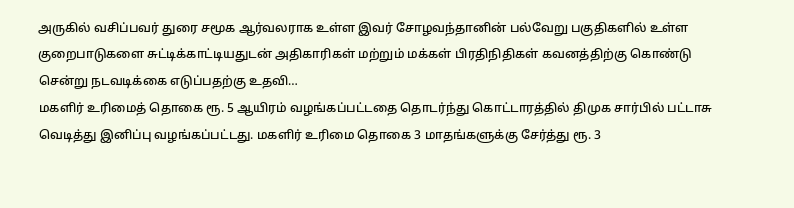அருகில் வசிப்பவர் துரை சமூக ஆர்வலராக உள்ள இவர் சோழவந்தானின் பல்வேறு பகுதிகளில் உள்ள குறைபாடுகளை சுட்டிக்காட்டியதுடன் அதிகாரிகள் மற்றும் மக்கள் பிரதிநிதிகள் கவனத்திற்கு கொண்டு சென்று நடவடிக்கை எடுப்பதற்கு உதவி…
மகளிர் உரிமைத் தொகை ரூ. 5 ஆயிரம் வழங்கப்பட்டதை தொடர்ந்து கொட்டாரத்தில் திமுக சார்பில் பட்டாசு வெடித்து இனிப்பு வழங்கப்பட்டது. மகளிர் உரிமை தொகை 3 மாதங்களுக்கு சேர்த்து ரூ. 3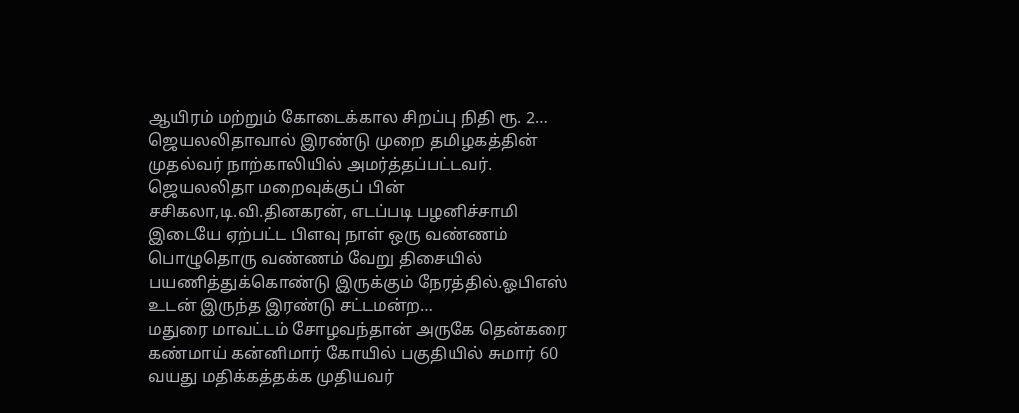ஆயிரம் மற்றும் கோடைக்கால சிறப்பு நிதி ரூ. 2…
ஜெயலலிதாவால் இரண்டு முறை தமிழகத்தின் முதல்வர் நாற்காலியில் அமர்த்தப்பட்டவர். ஜெயலலிதா மறைவுக்குப் பின் சசிகலா,டி.வி.தினகரன், எடப்படி பழனிச்சாமி இடையே ஏற்பட்ட பிளவு நாள் ஒரு வண்ணம் பொழுதொரு வண்ணம் வேறு திசையில் பயணித்துக்கொண்டு இருக்கும் நேரத்தில்.ஓபிஎஸ் உடன் இருந்த இரண்டு சட்டமன்ற…
மதுரை மாவட்டம் சோழவந்தான் அருகே தென்கரை கண்மாய் கன்னிமார் கோயில் பகுதியில் சுமார் 60 வயது மதிக்கத்தக்க முதியவர்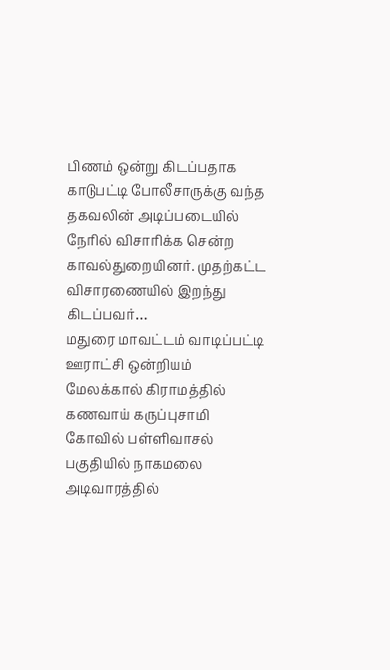பிணம் ஒன்று கிடப்பதாக காடுபட்டி போலீசாருக்கு வந்த தகவலின் அடிப்படையில் நேரில் விசாரிக்க சென்ற காவல்துறையினர். முதற்கட்ட விசாரணையில் இறந்து கிடப்பவர்…
மதுரை மாவட்டம் வாடிப்பட்டி ஊராட்சி ஒன்றியம் மேலக்கால் கிராமத்தில் கணவாய் கருப்புசாமி கோவில் பள்ளிவாசல் பகுதியில் நாகமலை அடிவாரத்தில்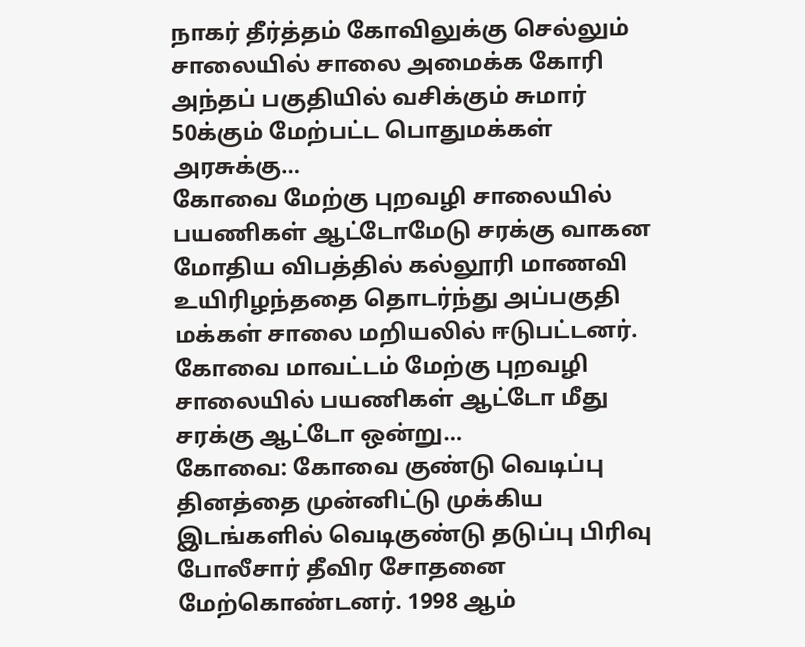நாகர் தீர்த்தம் கோவிலுக்கு செல்லும் சாலையில் சாலை அமைக்க கோரி அந்தப் பகுதியில் வசிக்கும் சுமார் 50க்கும் மேற்பட்ட பொதுமக்கள் அரசுக்கு…
கோவை மேற்கு புறவழி சாலையில் பயணிகள் ஆட்டோமேடு சரக்கு வாகன மோதிய விபத்தில் கல்லூரி மாணவி உயிரிழந்ததை தொடர்ந்து அப்பகுதி மக்கள் சாலை மறியலில் ஈடுபட்டனர். கோவை மாவட்டம் மேற்கு புறவழி சாலையில் பயணிகள் ஆட்டோ மீது சரக்கு ஆட்டோ ஒன்று…
கோவை: கோவை குண்டு வெடிப்பு தினத்தை முன்னிட்டு முக்கிய இடங்களில் வெடிகுண்டு தடுப்பு பிரிவு போலீசார் தீவிர சோதனை மேற்கொண்டனர். 1998 ஆம்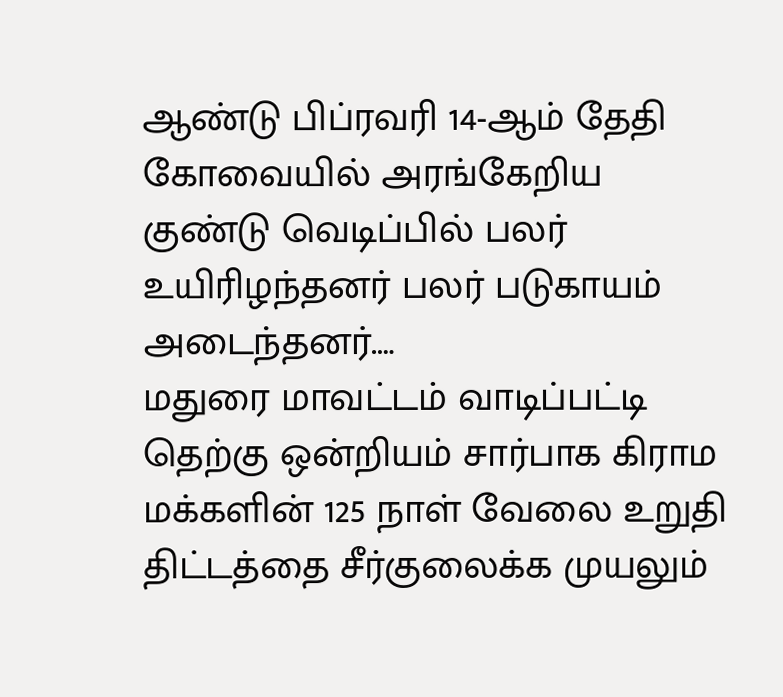ஆண்டு பிப்ரவரி 14-ஆம் தேதி கோவையில் அரங்கேறிய குண்டு வெடிப்பில் பலர் உயிரிழந்தனர் பலர் படுகாயம் அடைந்தனர்.…
மதுரை மாவட்டம் வாடிப்பட்டி தெற்கு ஒன்றியம் சார்பாக கிராம மக்களின் 125 நாள் வேலை உறுதி திட்டத்தை சீர்குலைக்க முயலும்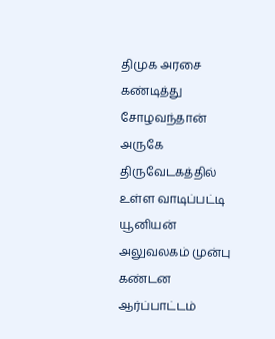திமுக அரசை கண்டித்து சோழவந்தான் அருகே திருவேடகத்தில் உள்ள வாடிப்பட்டி யூனியன் அலுவலகம் முன்பு கண்டன ஆர்ப்பாட்டம்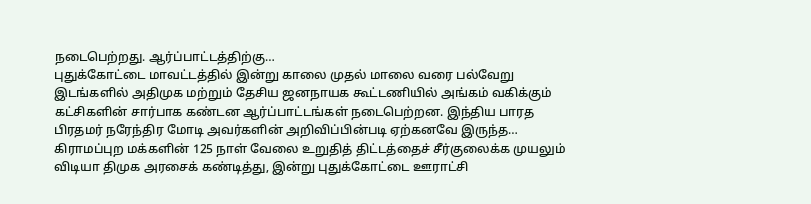நடைபெற்றது. ஆர்ப்பாட்டத்திற்கு…
புதுக்கோட்டை மாவட்டத்தில் இன்று காலை முதல் மாலை வரை பல்வேறு இடங்களில் அதிமுக மற்றும் தேசிய ஜனநாயக கூட்டணியில் அங்கம் வகிக்கும் கட்சிகளின் சார்பாக கண்டன ஆர்ப்பாட்டங்கள் நடைபெற்றன. இந்திய பாரத பிரதமர் நரேந்திர மோடி அவர்களின் அறிவிப்பின்படி ஏற்கனவே இருந்த…
கிராமப்புற மக்களின் 125 நாள் வேலை உறுதித் திட்டத்தைச் சீர்குலைக்க முயலும் விடியா திமுக அரசைக் கண்டித்து, இன்று புதுக்கோட்டை ஊராட்சி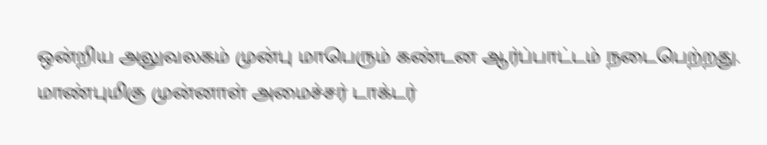ஒன்றிய அலுவலகம் முன்பு மாபெரும் கண்டன ஆர்ப்பாட்டம் நடைபெற்றது. மாண்புமிகு முன்னாள் அமைச்சர் டாக்டர்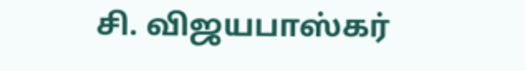சி. விஜயபாஸ்கர்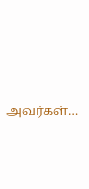அவர்கள்…